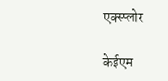एक्स्प्लोर

केईएम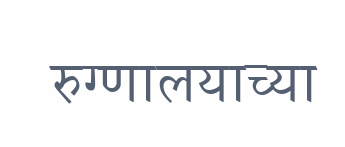रुग्णालयाच्या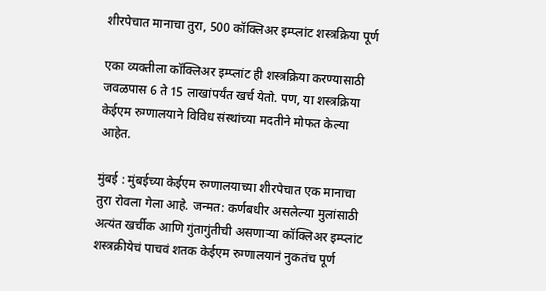शीरपेचात मानाचा तुरा, 500 कॉक्लिअर इम्प्लांट शस्त्रक्रिया पूर्ण

एका व्यक्तीला कॉक्लिअर इम्प्लांट ही शस्त्रक्रिया करण्यासाठी जवळपास 6 ते 15 लाखांपर्यंत खर्च येतो. पण, या शस्त्रक्रिया केईएम रुग्णालयाने विविध संस्थांच्या मदतीने मोफत केल्या आहेत.

मुंबई : मुंबईच्या केईएम रुग्णालयाच्या शीरपेचात एक मानाचा तुरा रोवला गेला आहे. जन्मत: कर्णबधीर असलेल्या मुलांसाठी अत्यंत खर्चीक आणि गुंतागुंतीची असणाऱ्या कॉक्लिअर इम्प्लांट शस्त्रक्रीयेचं पाचवं शतक केईएम रुग्णालयानं नुकतंच पूर्ण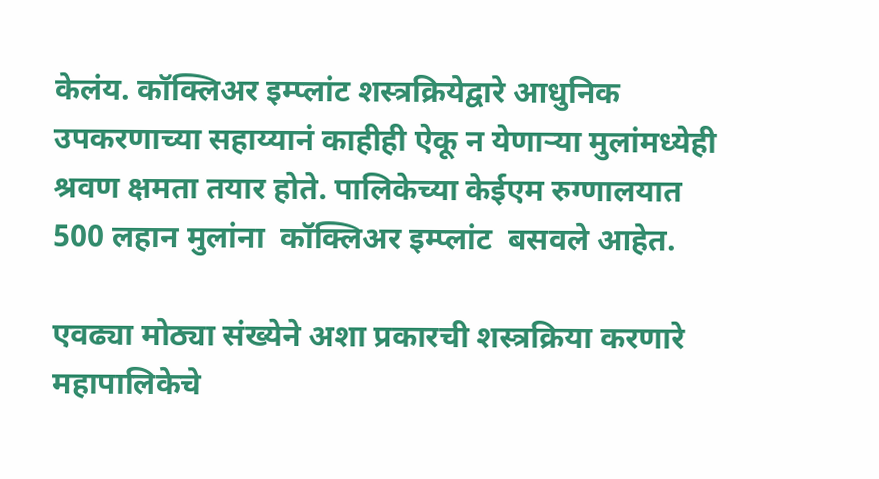केलंय. कॉक्लिअर इम्प्लांट शस्त्रक्रियेद्वारे आधुनिक उपकरणाच्या सहाय्यानं काहीही ऐकू न येणाऱ्या मुलांमध्येही श्रवण क्षमता तयार होते. पालिकेच्या केईएम रुग्णालयात 500 लहान मुलांना  कॉक्लिअर इम्प्लांट  बसवले आहेत.

एवढ्या मोठ्या संख्येने अशा प्रकारची शस्त्रक्रिया करणारे महापालिकेचे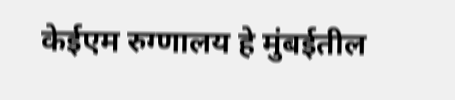केईएम रुग्णालय हे मुंबईतील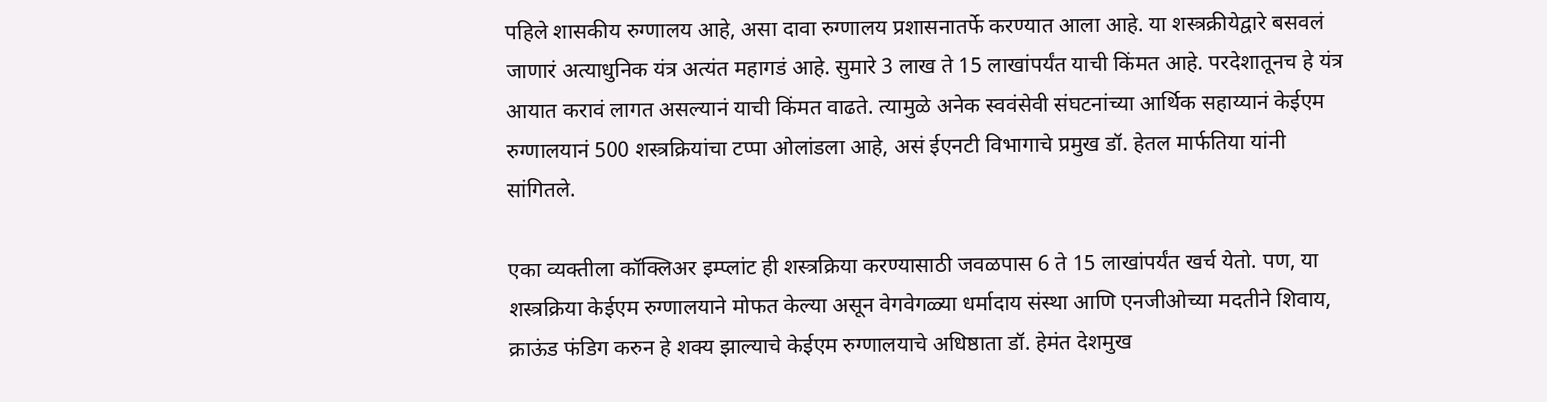पहिले शासकीय रुग्णालय आहे, असा दावा रुग्णालय प्रशासनातर्फे करण्यात आला आहे. या शस्त्रक्रीयेद्वारे बसवलं जाणारं अत्याधुनिक यंत्र अत्यंत महागडं आहे. सुमारे 3 लाख ते 15 लाखांपर्यंत याची किंमत आहे. परदेशातूनच हे यंत्र आयात करावं लागत असल्यानं याची किंमत वाढते. त्यामुळे अनेक स्ववंसेवी संघटनांच्या आर्थिक सहाय्यानं केईएम रुग्णालयानं 500 शस्त्रक्रियांचा टप्पा ओलांडला आहे, असं ईएनटी विभागाचे प्रमुख डॉ. हेतल मार्फतिया यांनी सांगितले.

एका व्यक्तीला कॉक्लिअर इम्प्लांट ही शस्त्रक्रिया करण्यासाठी जवळपास 6 ते 15 लाखांपर्यंत खर्च येतो. पण, या शस्त्रक्रिया केईएम रुग्णालयाने मोफत केल्या असून वेगवेगळ्या धर्मादाय संस्था आणि एनजीओच्या मदतीने शिवाय, क्राऊंड फंडिग करुन हे शक्य झाल्याचे केईएम रुग्णालयाचे अधिष्ठाता डॉ. हेमंत देशमुख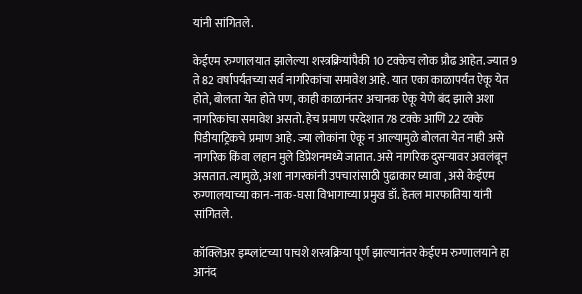यांनी सांगितले.

केईएम रुग्णालयात झालेल्या शस्त्रक्रियांपैकी 10 टक्केच लोक प्रौढ आहेत. ज्यात 9 ते 82 वर्षापर्यंतच्या सर्व नागरिकांचा समावेश आहे. यात एका काळापर्यंत ऐकू येत होते, बोलता येत होते पण, काही काळानंतर अचानक ऐकू येणे बंद झाले अशा नागरिकांचा समावेश असतो. हेच प्रमाण परदेशात 78 टक्के आणि 22 टक्के पिडीयाट्रिकचे प्रमाण आहे. ज्या लोकांना ऐकू न आल्यामुळे बोलता येत नाही असे नागरिक किंवा लहान मुले डिप्रेशनमध्ये जातात. असे नागरिक दुसऱ्यावर अवलंबून असतात. त्यामुळे, अशा नागरकांनी उपचारांसाठी पुढाकार घ्यावा , असे केईएम रुग्णालयाच्या कान-नाक-घसा विभागाच्या प्रमुख डॉ. हेतल मारफातिया यांनी सांगितले.

कॉक्लिअर इम्प्लांटच्या पाचशे शस्त्रक्रिया पूर्ण झाल्यानंतर केईएम रुग्णालयाने हा आनंद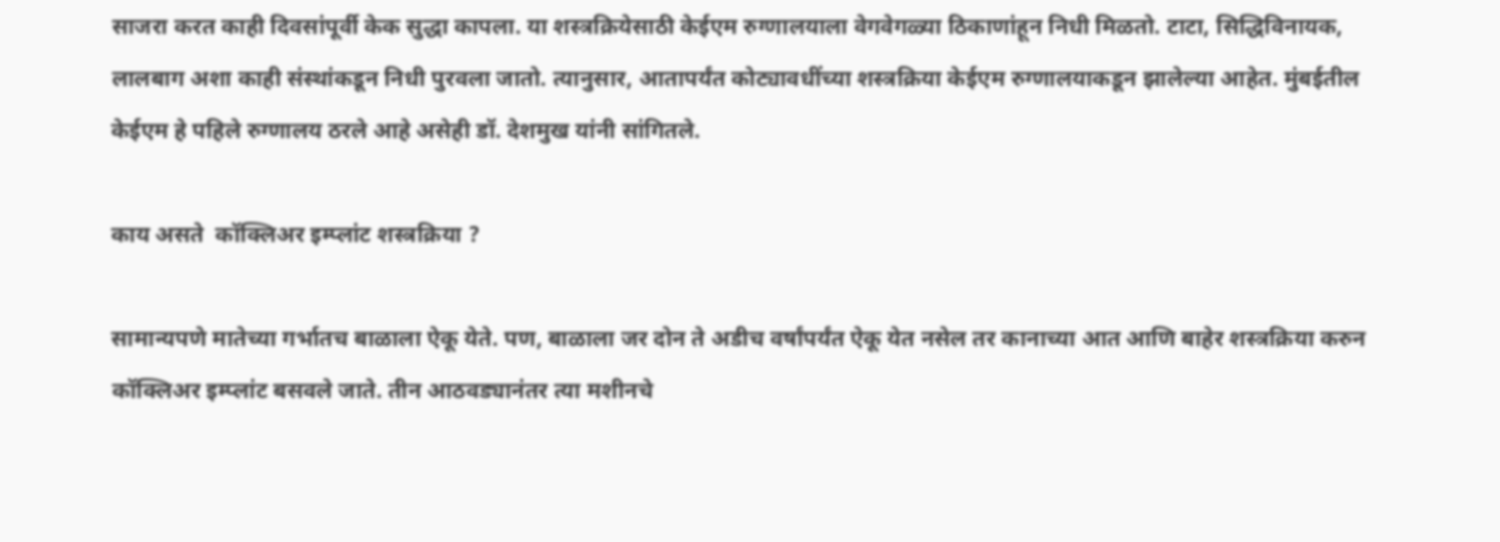साजरा करत काही दिवसांपूर्वी केक सुद्धा कापला. या शस्त्रक्रियेसाठी केईएम रुग्णालयाला वेगवेगळ्या ठिकाणांहून निधी मिळतो. टाटा, सिद्धिविनायक, लालबाग अशा काही संस्थांकडून निधी पुरवला जातो. त्यानुसार, आतापर्यंत कोट्यावधींच्या शस्त्रक्रिया केईएम रुग्णालयाकडून झालेल्या आहेत. मुंबईतील केईएम हे पहिले रुग्णालय ठरले आहे असेही डॉ. देशमुख यांनी सांगितले.

काय असते  कॉक्लिअर इम्प्लांट शस्त्रक्रिया ?

सामान्यपणे मातेच्या गर्भातच बाळाला ऐकू येते. पण, बाळाला जर दोन ते अडीच वर्षांपर्यंत ऐकू येत नसेल तर कानाच्या आत आणि बाहेर शस्त्रक्रिया करुन कॉक्लिअर इम्प्लांट बसवले जाते. तीन आठवड्यानंतर त्या मशीनचे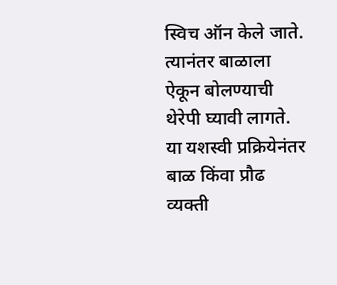स्विच ऑन केले जाते. त्यानंतर बाळाला ऐकून बोलण्याची थेरेपी घ्यावी लागते. या यशस्वी प्रक्रियेनंतर बाळ किंवा प्रौढ व्यक्ती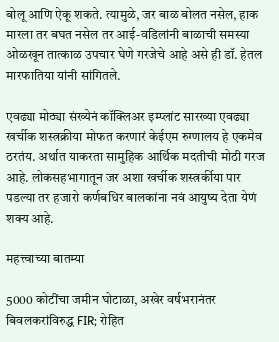बोलू आणि ऐकू शकते. त्यामुळे, जर बाळ बोलत नसेल, हाक मारला तर बघत नसेल तर आई-वडिलांनी बाळाची समस्या ओळखून तात्काळ उपचार घेणे गरजेचे आहे असे ही डॉ. हेतल मारफातिया यांनी सांगितले.

एवढ्या मोठ्या संख्येनं कॉक्लिअर इम्प्लांट सारख्या एवढ्या खर्चीक शस्त्रक्रीया मोफत करणारं केईएम रुग्णालय हे एकमेव ठरतंय. अर्थात याकरता सामुहिक आर्थिक मदतीची मोठी गरज आहे. लोकसहभागातून जर अशा खर्चीक शस्त्रर्कीया पार पडल्या तर हजारो कर्णबधिर बालकांना नवं आयुष्य देता येणं शक्य आहे.

महत्त्वाच्या बातम्या

5000 कोटींचा जमीन घोटाळा, अखेर वर्षभरानंतर बिवलकरांविरुद्ध FIR; रोहित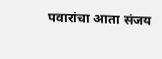पवारांचा आता संजय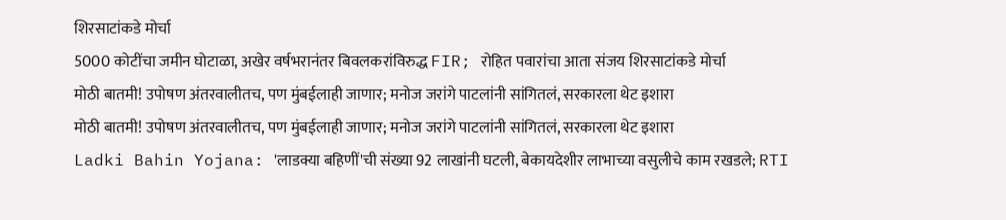शिरसाटांकडे मोर्चा
5000 कोटींचा जमीन घोटाळा, अखेर वर्षभरानंतर बिवलकरांविरुद्ध FIR; रोहित पवारांचा आता संजय शिरसाटांकडे मोर्चा
मोठी बातमी! उपोषण अंतरवालीतच, पण मुंबईलाही जाणार; मनोज जरांगे पाटलांनी सांगितलं, सरकारला थेट इशारा
मोठी बातमी! उपोषण अंतरवालीतच, पण मुंबईलाही जाणार; मनोज जरांगे पाटलांनी सांगितलं, सरकारला थेट इशारा
Ladki Bahin Yojana: 'लाडक्या बहिणीं'ची संख्या 92 लाखांनी घटली, बेकायदेशीर लाभाच्या वसुलीचे काम रखडले; RTI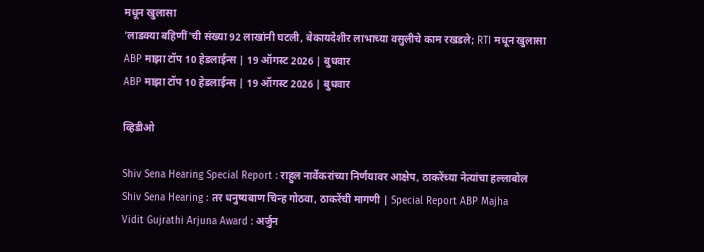मधून खुलासा
'लाडक्या बहिणीं'ची संख्या 92 लाखांनी घटली, बेकायदेशीर लाभाच्या वसुलीचे काम रखडले; RTI मधून खुलासा
ABP माझा टॉप 10 हेडलाईन्स | 19 ऑगस्ट 2026 | बुधवार
ABP माझा टॉप 10 हेडलाईन्स | 19 ऑगस्ट 2026 | बुधवार

व्हिडीओ

Shiv Sena Hearing Special Report : राहुल नार्वेकरांच्या निर्णयावर आक्षेप, ठाकरेंच्या नेत्यांचा हल्लाबोल
Shiv Sena Hearing : तर धनुष्यबाण चिन्ह गोठवा, ठाकरेंची मागणी | Special Report ABP Majha
Vidit Gujrathi Arjuna Award : अर्जुन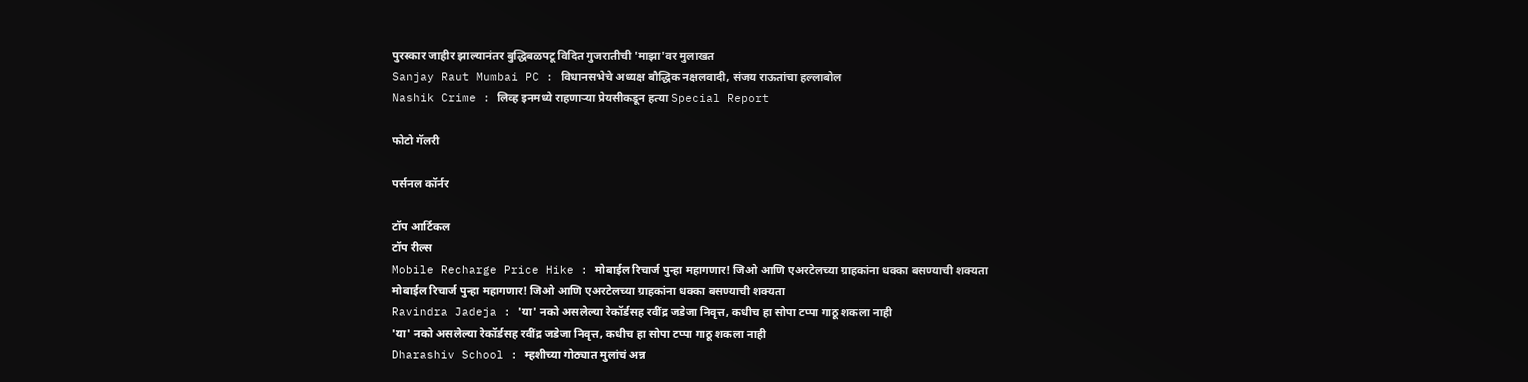पुरस्कार जाहीर झाल्यानंतर बुद्धिबळपटू विदित गुजरातीची 'माझा'वर मुलाखत
Sanjay Raut Mumbai PC : विधानसभेचे अध्यक्ष बौद्धिक नक्षलवादी, संजय राऊतांचा हल्लाबोल
Nashik Crime : लिव्ह इनमध्ये राहणाऱ्या प्रेयसीकडून हत्या Special Report

फोटो गॅलरी

पर्सनल कॉर्नर

टॉप आर्टिकल
टॉप रील्स
Mobile Recharge Price Hike : मोबाईल रिचार्ज पुन्हा महागणार! जिओ आणि एअरटेलच्या ग्राहकांना धक्का बसण्याची शक्यता
मोबाईल रिचार्ज पुन्हा महागणार! जिओ आणि एअरटेलच्या ग्राहकांना धक्का बसण्याची शक्यता
Ravindra Jadeja : 'या' नको असलेल्या रेकॉर्डसह रवींद्र जडेजा निवृत्त, कधीच हा सोपा टप्पा गाठू शकला नाही
'या' नको असलेल्या रेकॉर्डसह रवींद्र जडेजा निवृत्त, कधीच हा सोपा टप्पा गाठू शकला नाही
Dharashiv School : म्हशीच्या गोठ्यात मुलांचं अन्न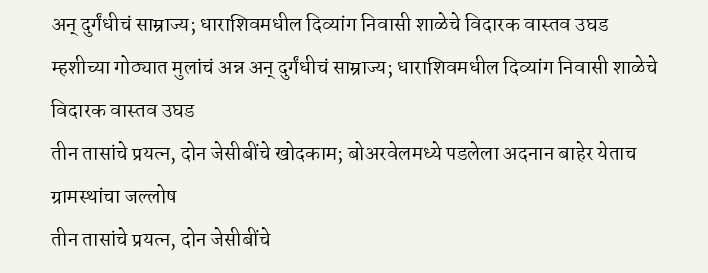अन् दुर्गंधीचं साम्राज्य; धाराशिवमधील दिव्यांग निवासी शाळेचे विदारक वास्तव उघड
म्हशीच्या गोठ्यात मुलांचं अन्न अन् दुर्गंधीचं साम्राज्य; धाराशिवमधील दिव्यांग निवासी शाळेचे विदारक वास्तव उघड
तीन तासांचे प्रयत्न, दोन जेसीबींचे खोदकाम; बोअरवेलमध्ये पडलेला अदनान बाहेर येताच ग्रामस्थांचा जल्लोष
तीन तासांचे प्रयत्न, दोन जेसीबींचे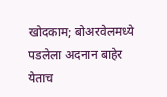खोदकाम; बोअरवेलमध्ये पडलेला अदनान बाहेर येताच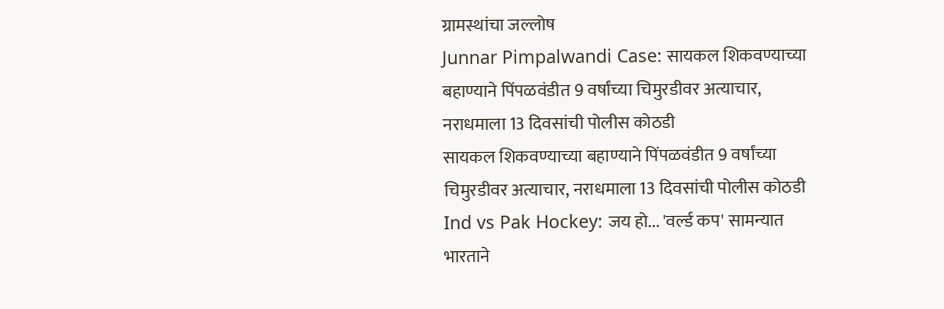ग्रामस्थांचा जल्लोष
Junnar Pimpalwandi Case: सायकल शिकवण्याच्या बहाण्याने पिंपळवंडीत 9 वर्षांच्या चिमुरडीवर अत्याचार, नराधमाला 13 दिवसांची पोलीस कोठडी
सायकल शिकवण्याच्या बहाण्याने पिंपळवंडीत 9 वर्षांच्या चिमुरडीवर अत्याचार, नराधमाला 13 दिवसांची पोलीस कोठडी
Ind vs Pak Hockey: जय हो... 'वर्ल्ड कप' सामन्यात भारताने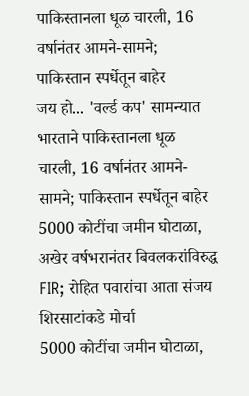पाकिस्तानला धूळ चारली, 16 वर्षानंतर आमने-सामने; पाकिस्तान स्पर्धेतून बाहेर
जय हो... 'वर्ल्ड कप' सामन्यात भारताने पाकिस्तानला धूळ चारली, 16 वर्षानंतर आमने-सामने; पाकिस्तान स्पर्धेतून बाहेर
5000 कोटींचा जमीन घोटाळा, अखेर वर्षभरानंतर बिवलकरांविरुद्ध FIR; रोहित पवारांचा आता संजय शिरसाटांकडे मोर्चा
5000 कोटींचा जमीन घोटाळा,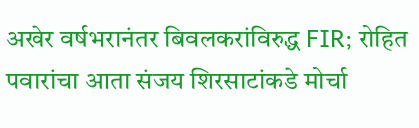अखेर वर्षभरानंतर बिवलकरांविरुद्ध FIR; रोहित पवारांचा आता संजय शिरसाटांकडे मोर्चा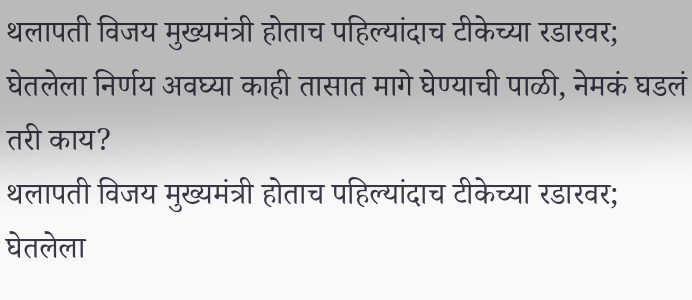थलापती विजय मुख्यमंत्री होताच पहिल्यांदाच टीकेच्या रडारवर; घेतलेला निर्णय अवघ्या काही तासात मागे घेण्याची पाळी, नेमकं घडलं तरी काय?
थलापती विजय मुख्यमंत्री होताच पहिल्यांदाच टीकेच्या रडारवर; घेतलेला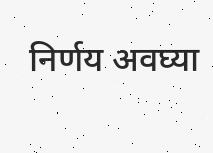निर्णय अवघ्या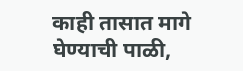काही तासात मागे घेण्याची पाळी,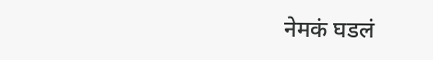नेमकं घडलं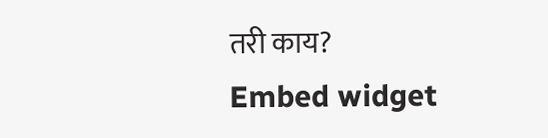तरी काय?
Embed widget